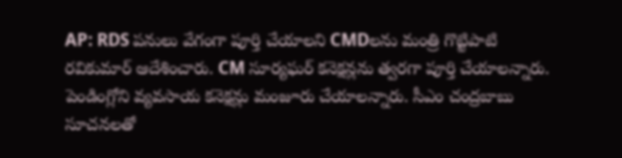AP: RDS పనులు వేగంగా పూర్తి చేయాలని CMDలను మంత్రి గొట్టిపాటి రవికుమార్ ఆదేశించారు. CM సూర్యఘర్ కనెక్షన్లను త్వరగా పూర్తి చేయాలన్నారు. పెండింగ్లోని వ్యవసాయ కనెక్షన్లు మంజూరు చేయాలన్నారు. సీఎం చంద్రబాబు సూచనలతో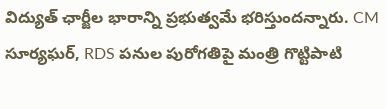విద్యుత్ ఛార్జీల భారాన్ని ప్రభుత్వమే భరిస్తుందన్నారు. CM సూర్యఘర్, RDS పనుల పురోగతిపై మంత్రి గొట్టిపాటి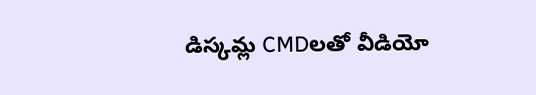డిస్కమ్ల CMDలతో వీడియో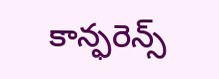కాన్ఫరెన్స్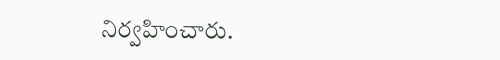నిర్వహించారు.